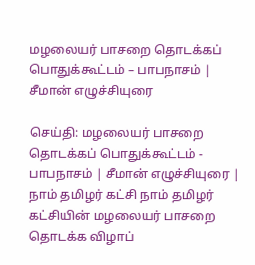மழலையர் பாசறை தொடக்கப் பொதுக்கூட்டம் – பாபநாசம் | சீமான் எழுச்சியுரை

செய்தி: மழலையர் பாசறை தொடக்கப் பொதுக்கூட்டம் - பாபநாசம் | சீமான் எழுச்சியுரை | நாம் தமிழர் கட்சி நாம் தமிழர் கட்சியின் மழலையர் பாசறை  தொடக்க விழாப்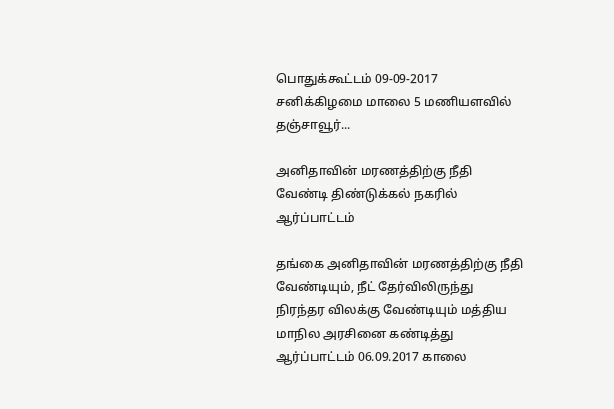பொதுக்கூட்டம் 09-09-2017 சனிக்கிழமை மாலை 5 மணியளவில் தஞ்சாவூர்...

அனிதாவின் மரணத்திற்கு நீதி வேண்டி திண்டுக்கல் நகரில் ஆர்ப்பாட்டம்

தங்கை அனிதாவின் மரணத்திற்கு நீதி வேண்டியும், நீட் தேர்விலிருந்து நிரந்தர விலக்கு வேண்டியும் மத்திய மாநில அரசினை கண்டித்து ஆர்ப்பாட்டம் 06.09.2017 காலை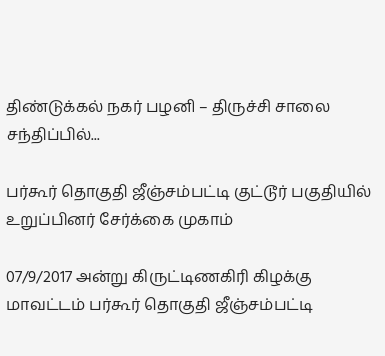திண்டுக்கல் நகர் பழனி – திருச்சி சாலை சந்திப்பில்...

பர்கூர் தொகுதி ஜீஞ்சம்பட்டி குட்டூர் பகுதியில் உறுப்பினர் சேர்க்கை முகாம்

07/9/2017 அன்று கிருட்டிணகிரி கிழக்கு மாவட்டம் பர்கூர் தொகுதி ஜீஞ்சம்பட்டி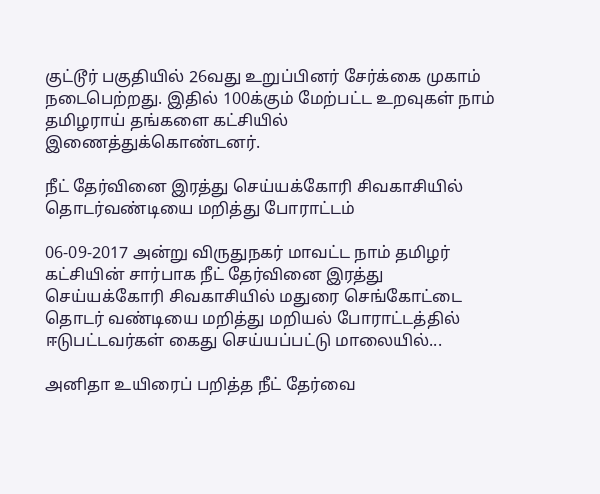குட்டூர் பகுதியில் 26வது உறுப்பினர் சேர்க்கை முகாம் நடைபெற்றது. இதில் 100க்கும் மேற்பட்ட உறவுகள் நாம் தமிழராய் தங்களை கட்சியில் இணைத்துக்கொண்டனர்.

நீட் தேர்வினை இரத்து செய்யக்கோரி சிவகாசியில் தொடர்வண்டியை மறித்து போராட்டம்

06-09-2017 அன்று விருதுநகர் மாவட்ட நாம் தமிழர் கட்சியின் சார்பாக நீட் தேர்வினை இரத்து செய்யக்கோரி சிவகாசியில் மதுரை செங்கோட்டை தொடர் வண்டியை மறித்து மறியல் போராட்டத்தில் ஈடுபட்டவர்கள் கைது செய்யப்பட்டு மாலையில்...

அனிதா உயிரைப் பறித்த நீட் தேர்வை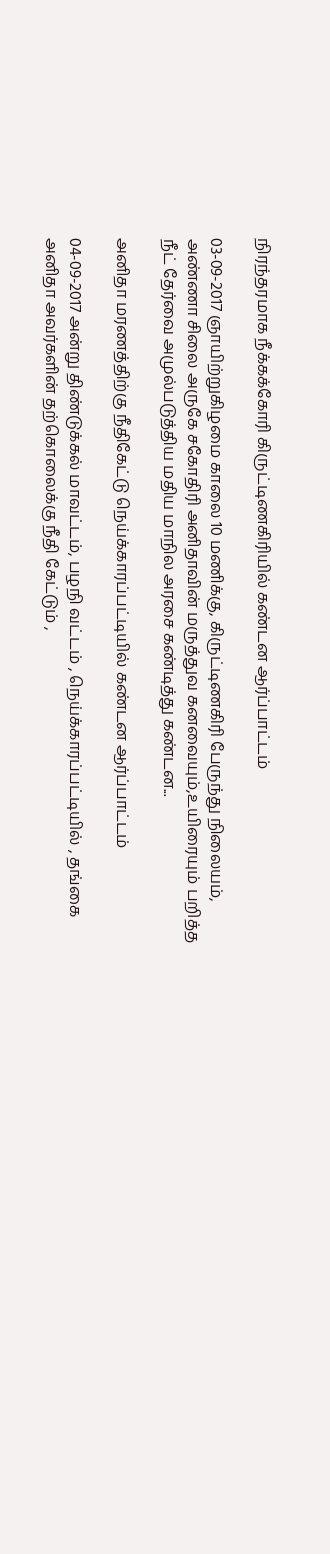நிரந்தரமாக நீக்கக்கோரி கிருட்டிணகிரியில் கண்டன ஆர்ப்பாட்டம்

03-09-2017 ஞாயிற்றுகிழமை காலை 10 மணிக்கு, கிருட்டிணகிரி பேருந்து நிலையம், அண்ணா சிலை அருகே சகோதிரி அனிதாவின் மருத்துவ கனவையும்,உயிரையும் பறித்த நீட் தேர்வை அமுல்படுத்திய மதிய மாநில அரசை கண்டித்து கண்டன...

அனிதா மரணத்திற்கு நீதிகேட்டு நெய்க்காரப்பட்டியில் கண்டன ஆர்ப்பாட்டம்

04-09-2017 அன்று திண்டுக்கல் மாவட்டம், பழநி வட்டம் , நெய்க்காரப்பட்டியில் , தங்கை அனிதா அவர்களின் தற்கொலைக்கு நீதி கேட்டும் ,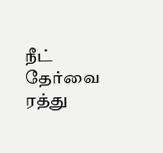நீட் தேர்வை ரத்து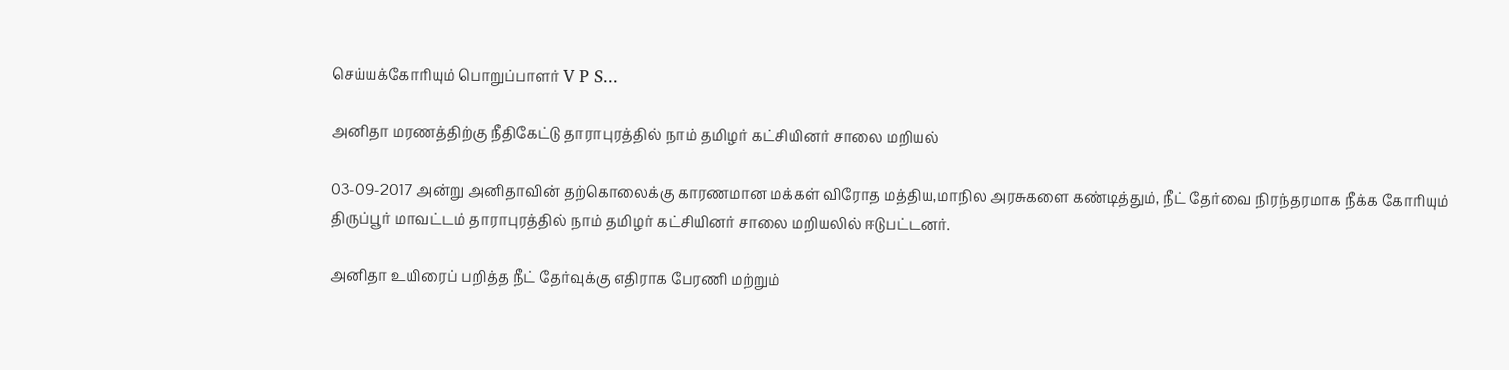செய்யக்கோரியும் பொறுப்பாளர் V P S...

அனிதா மரணத்திற்கு நீதிகேட்டு தாராபுரத்தில் நாம் தமிழர் கட்சியினர் சாலை மறியல்

03-09-2017 அன்று அனிதாவின் தற்கொலைக்கு காரணமான மக்கள் விரோத மத்திய,மாநில அரசுகளை கண்டித்தும், நீட் தேர்வை நிரந்தரமாக நீக்க கோரியும் திருப்பூர் மாவட்டம் தாராபுரத்தில் நாம் தமிழர் கட்சியினர் சாலை மறியலில் ஈடுபட்டனர்.

அனிதா உயிரைப் பறித்த நீட் தேர்வுக்கு எதிராக பேரணி மற்றும்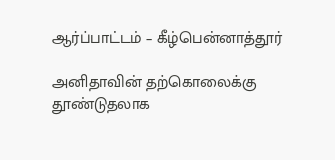ஆர்ப்பாட்டம் – கீழ்பென்னாத்தூர்

அனிதாவின் தற்கொலைக்கு தூண்டுதலாக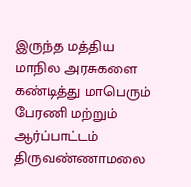இருந்த மத்திய மாநில அரசுகளை கண்டித்து மாபெரும் பேரணி மற்றும் ஆர்ப்பாட்டம் திருவண்ணாமலை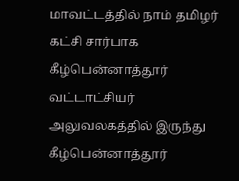மாவட்டத்தில் நாம் தமிழர் கட்சி சார்பாக கீழ்பென்னாத்தூர் வட்டாட்சியர் அலுவலகத்தில் இருந்து கீழ்பென்னாத்தூர்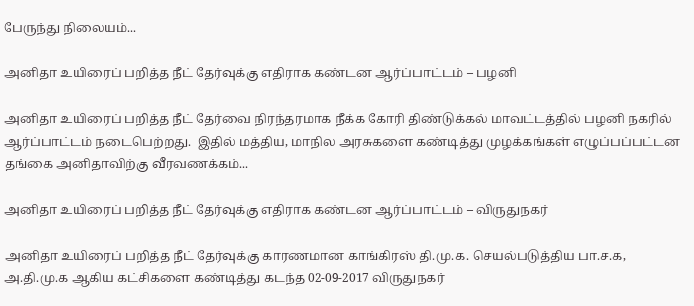பேருந்து நிலையம்...

அனிதா உயிரைப் பறித்த நீட் தேர்வுக்கு எதிராக கண்டன ஆர்ப்பாட்டம் – பழனி

அனிதா உயிரைப் பறித்த நீட் தேர்வை நிரந்தரமாக நீக்க கோரி திண்டுக்கல் மாவட்டத்தில் பழனி நகரில் ஆர்ப்பாட்டம் நடைபெற்றது.  இதில் மத்திய, மாநில அரசுகளை கண்டித்து முழக்கங்கள் எழுப்பப்பட்டன தங்கை அனிதாவிற்கு வீரவணக்கம்...

அனிதா உயிரைப் பறித்த நீட் தேர்வுக்கு எதிராக கண்டன ஆர்ப்பாட்டம் – விருதுநகர்

அனிதா உயிரைப் பறித்த நீட் தேர்வுக்கு காரணமான காங்கிரஸ் தி.மு.க. செயல்படுத்திய பா.ச.க, அ.தி.மு.க ஆகிய கட்சிகளை கண்டித்து கடந்த 02-09-2017 விருதுநகர்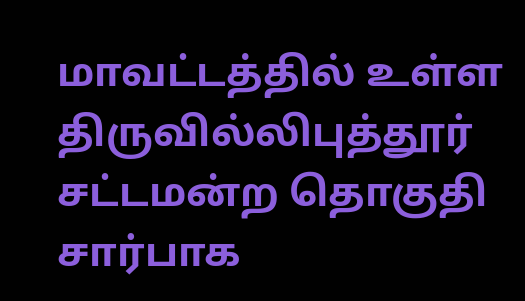மாவட்டத்தில் உள்ள திருவில்லிபுத்தூர் சட்டமன்ற தொகுதி சார்பாக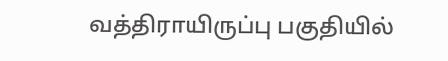வத்திராயிருப்பு பகுதியில்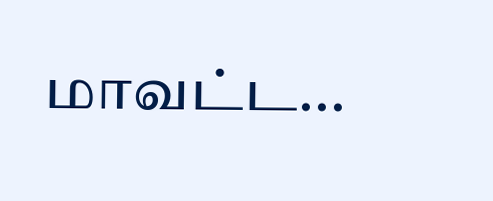மாவட்ட...